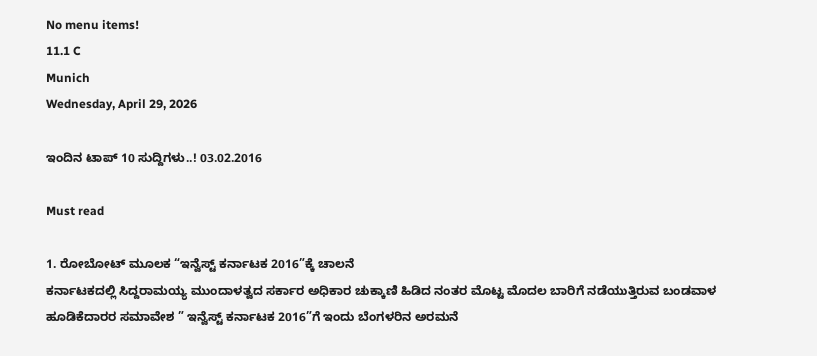No menu items!
11.1 C
Munich
Wednesday, April 29, 2026

ಇಂದಿನ ಟಾಪ್ 10 ಸುದ್ದಿಗಳು..! 03.02.2016

Must read

1. ರೋಬೋಟ್ ಮೂಲಕ “ಇನ್ವೆಸ್ಟ್ ಕರ್ನಾಟಕ 2016”ಕ್ಕೆ ಚಾಲನೆ
ಕರ್ನಾಟಕದಲ್ಲಿ ಸಿದ್ದರಾಮಯ್ಯ ಮುಂದಾಳತ್ವದ ಸರ್ಕಾರ ಅಧಿಕಾರ ಚುಕ್ಕಾಣಿ ಹಿಡಿದ ನಂತರ ಮೊಟ್ಟ ಮೊದಲ ಬಾರಿಗೆ ನಡೆಯುತ್ತಿರುವ ಬಂಡವಾಳ ಹೂಡಿಕೆದಾರರ ಸಮಾವೇಶ ” ಇನ್ವೆಸ್ಟ್ ಕರ್ನಾಟಕ 2016”ಗೆ ಇಂದು ಬೆಂಗಳರಿನ ಅರಮನೆ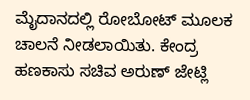ಮೈದಾನದಲ್ಲಿ ರೋಬೋಟ್ ಮೂಲಕ ಚಾಲನೆ ನೀಡಲಾಯಿತು. ಕೇಂದ್ರ ಹಣಕಾಸು ಸಚಿವ ಅರುಣ್ ಜೇಟ್ಲಿ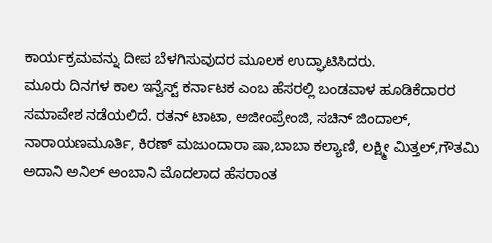ಕಾರ್ಯಕ್ರಮವನ್ನು ದೀಪ ಬೆಳಗಿಸುವುದರ ಮೂಲಕ ಉದ್ಘಾಟಿಸಿದರು.
ಮೂರು ದಿನಗಳ ಕಾಲ ಇನ್ವೆಸ್ಟ್ ಕರ್ನಾಟಕ ಎಂಬ ಹೆಸರಲ್ಲಿ ಬಂಡವಾಳ ಹೂಡಿಕೆದಾರರ ಸಮಾವೇಶ ನಡೆಯಲಿದೆ. ರತನ್ ಟಾಟಾ, ಅಜೀಂಪ್ರೇಂಜಿ, ಸಚಿನ್ ಜಿಂದಾಲ್, ನಾರಾಯಣಮೂರ್ತಿ, ಕಿರಣ್ ಮಜುಂದಾರಾ ಷಾ,ಬಾಬಾ ಕಲ್ಯಾಣಿ, ಲಕ್ಷ್ಮೀ ಮಿತ್ತಲ್,ಗೌತಮಿ ಅದಾನಿ ಅನಿಲ್ ಅಂಬಾನಿ ಮೊದಲಾದ ಹೆಸರಾಂತ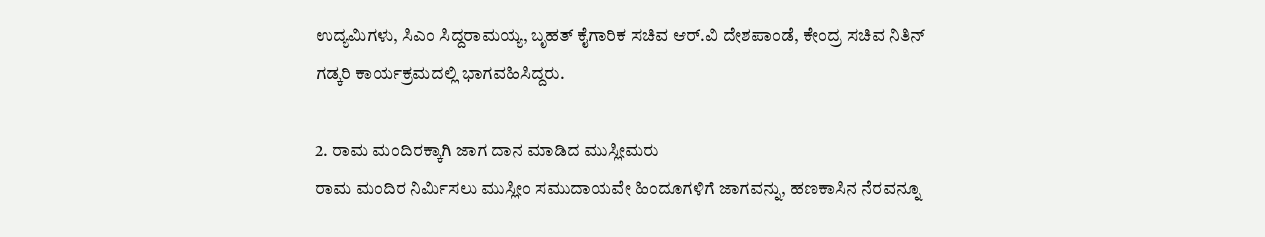ಉದ್ಯಮಿಗಳು, ಸಿಎಂ ಸಿದ್ದರಾಮಯ್ಯ, ಬೃಹತ್ ಕೈಗಾರಿಕ ಸಚಿವ ಆರ್.ವಿ ದೇಶಪಾಂಡೆ, ಕೇಂದ್ರ ಸಚಿವ ನಿತಿನ್ ಗಡ್ಕರಿ ಕಾರ್ಯಕ್ರಮದಲ್ಲಿ ಭಾಗವಹಿಸಿದ್ದರು.

2. ರಾಮ ಮಂದಿರಕ್ಕಾಗಿ ಜಾಗ ದಾನ ಮಾಡಿದ ಮುಸ್ಲೀಮರು
ರಾಮ ಮಂದಿರ ನಿರ್ಮಿಸಲು ಮುಸ್ಲೀಂ ಸಮುದಾಯವೇ ಹಿಂದೂಗಳಿಗೆ ಜಾಗವನ್ನು, ಹಣಕಾಸಿನ ನೆರವನ್ನೂ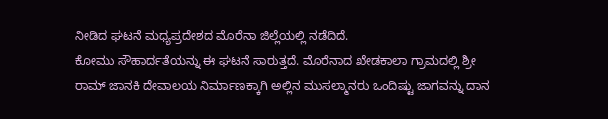ನೀಡಿದ ಘಟನೆ ಮಧ್ಯಪ್ರದೇಶದ ಮೊರೆನಾ ಜಿಲ್ಲೆಯಲ್ಲಿ ನಡೆದಿದೆ.
ಕೋಮು ಸೌಹಾರ್ದತೆಯನ್ನು ಈ ಘಟನೆ ಸಾರುತ್ತದೆ. ಮೊರೆನಾದ ಖೇಡಕಾಲಾ ಗ್ರಾಮದಲ್ಲಿ ಶ್ರೀ ರಾಮ್ ಜಾನಕಿ ದೇವಾಲಯ ನಿರ್ಮಾಣಕ್ಕಾಗಿ ಅಲ್ಲಿನ ಮುಸಲ್ಮಾನರು ಒಂದಿಷ್ಟು ಜಾಗವನ್ನು ದಾನ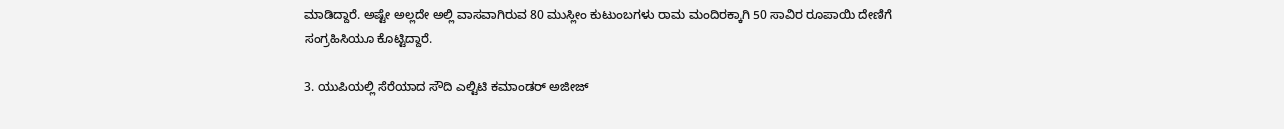ಮಾಡಿದ್ದಾರೆ. ಅಷ್ಟೇ ಅಲ್ಲದೇ ಅಲ್ಲಿ ವಾಸವಾಗಿರುವ 80 ಮುಸ್ಲೀಂ ಕುಟುಂಬಗಳು ರಾಮ ಮಂದಿರಕ್ಕಾಗಿ 50 ಸಾವಿರ ರೂಪಾಯಿ ದೇಣಿಗೆ ಸಂಗ್ರಹಿಸಿಯೂ ಕೊಟ್ಟಿದ್ದಾರೆ.

3. ಯುಪಿಯಲ್ಲಿ ಸೆರೆಯಾದ ಸೌದಿ ಎಲ್ಟಿಟಿ ಕಮಾಂಡರ್ ಅಜೀಜ್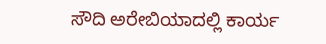ಸೌದಿ ಅರೇಬಿಯಾದಲ್ಲಿ ಕಾರ್ಯ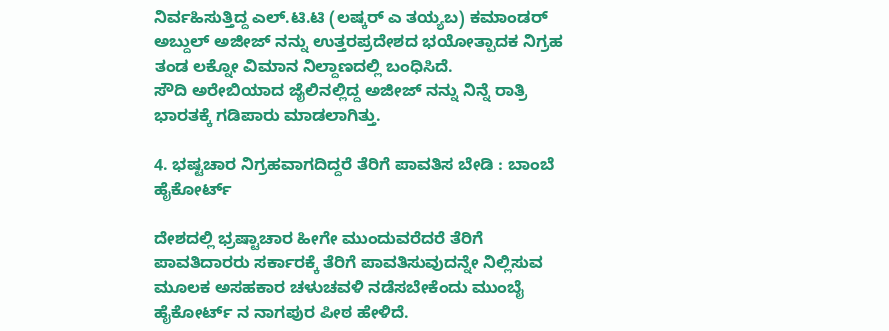ನಿರ್ವಹಿಸುತ್ತಿದ್ದ ಎಲ್.ಟಿ.ಟಿ (ಲಷ್ಕರ್ ಎ ತಯ್ಯಬ) ಕಮಾಂಡರ್ ಅಬ್ದುಲ್ ಅಜೀಜ್ ನನ್ನು ಉತ್ತರಪ್ರದೇಶದ ಭಯೋತ್ಪಾದಕ ನಿಗ್ರಹ ತಂಡ ಲಕ್ನೋ ವಿಮಾನ ನಿಲ್ದಾಣದಲ್ಲಿ ಬಂಧಿಸಿದೆ.
ಸೌದಿ ಅರೇಬಿಯಾದ ಜೈಲಿನಲ್ಲಿದ್ದ ಅಜೀಜ್ ನನ್ನು ನಿನ್ನೆ ರಾತ್ರಿ ಭಾರತಕ್ಕೆ ಗಡಿಪಾರು ಮಾಡಲಾಗಿತ್ತು.

4. ಭಷ್ಟಚಾರ ನಿಗ್ರಹವಾಗದಿದ್ದರೆ ತೆರಿಗೆ ಪಾವತಿಸ ಬೇಡಿ : ಬಾಂಬೆ ಹೈಕೋರ್ಟ್

ದೇಶದಲ್ಲಿ ಭ್ರಷ್ಟಾಚಾರ ಹೀಗೇ ಮುಂದುವರೆದರೆ ತೆರಿಗೆ ಪಾವತಿದಾರರು ಸರ್ಕಾರಕ್ಕೆ ತೆರಿಗೆ ಪಾವತಿಸುವುದನ್ನೇ ನಿಲ್ಲಿಸುವ ಮೂಲಕ ಅಸಹಕಾರ ಚಳುಚವಳಿ ನಡೆಸಬೇಕೆಂದು ಮುಂಬೈ ಹೈಕೋರ್ಟ್ ನ ನಾಗಪುರ ಪೀಠ ಹೇಳಿದೆ.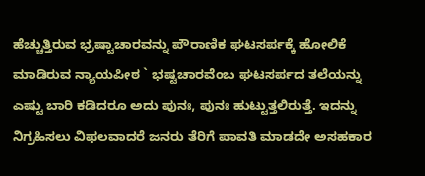ಹೆಚ್ಚುತ್ತಿರುವ ಭ್ರಷ್ಟಾಚಾರವನ್ನು ಪೌರಾಣಿಕ ಘಟಸರ್ಪಕ್ಕೆ ಹೋಲಿಕೆ ಮಾಡಿರುವ ನ್ಯಾಯಪೀಠ ` ಭಷ್ಟಚಾರವೆಂಬ ಘಟಸರ್ಪದ ತಲೆಯನ್ನು ಎಷ್ಟು ಬಾರಿ ಕಡಿದರೂ ಅದು ಪುನಃ, ಪುನಃ ಹುಟ್ಟುತ್ತಲಿರುತ್ತೆ. ಇದನ್ನು ನಿಗ್ರಹಿಸಲು ವಿಫಲವಾದರೆ ಜನರು ತೆರಿಗೆ ಪಾವತಿ ಮಾಡದೇ ಅಸಹಕಾರ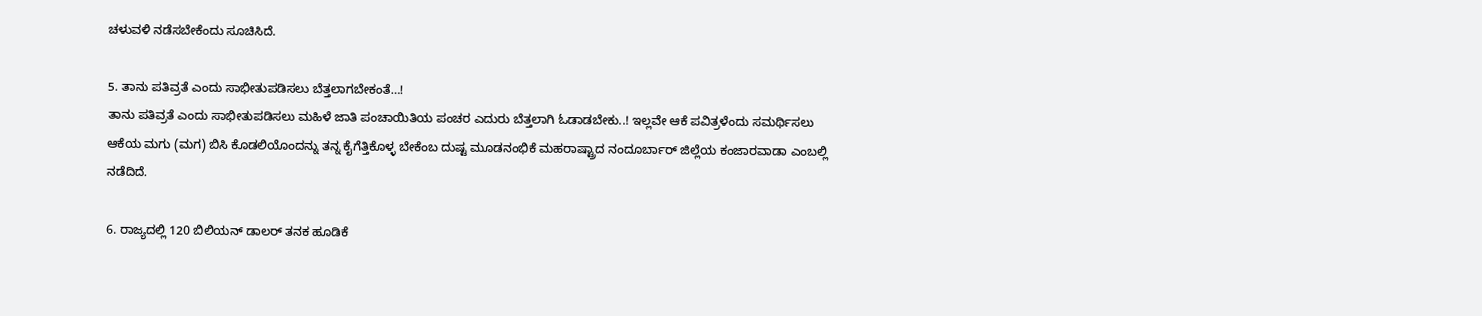ಚಳುವಳಿ ನಡೆಸಬೇಕೆಂದು ಸೂಚಿಸಿದೆ.

5. ತಾನು ಪತಿವ್ರತೆ ಎಂದು ಸಾಭೀತುಪಡಿಸಲು ಬೆತ್ತಲಾಗಬೇಕಂತೆ…!
ತಾನು ಪತಿವ್ರತೆ ಎಂದು ಸಾಭೀತುಪಡಿಸಲು ಮಹಿಳೆ ಜಾತಿ ಪಂಚಾಯಿತಿಯ ಪಂಚರ ಎದುರು ಬೆತ್ತಲಾಗಿ ಓಡಾಡಬೇಕು..! ಇಲ್ಲವೇ ಆಕೆ ಪವಿತ್ರಳೆಂದು ಸಮರ್ಥಿಸಲು ಆಕೆಯ ಮಗು (ಮಗ) ಬಿಸಿ ಕೊಡಲಿಯೊಂದನ್ನು ತನ್ನ ಕೈಗೆತ್ತಿಕೊಳ್ಳ ಬೇಕೆಂಬ ದುಷ್ಟ ಮೂಡನಂಭಿಕೆ ಮಹರಾಷ್ಟ್ರಾದ ನಂದೂರ್ಬಾರ್ ಜಿಲ್ಲೆಯ ಕಂಜಾರವಾಡಾ ಎಂಬಲ್ಲಿ ನಡೆದಿದೆ.

6. ರಾಜ್ಯದಲ್ಲಿ 120 ಬಿಲಿಯನ್ ಡಾಲರ್ ತನಕ ಹೂಡಿಕೆ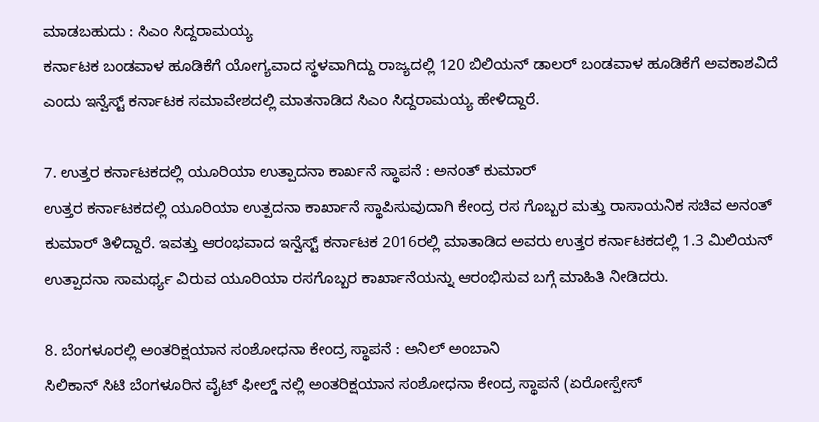ಮಾಡಬಹುದು : ಸಿಎಂ ಸಿದ್ದರಾಮಯ್ಯ
ಕರ್ನಾಟಕ ಬಂಡವಾಳ ಹೂಡಿಕೆಗೆ ಯೋಗ್ಯವಾದ ಸ್ಥಳವಾಗಿದ್ದು ರಾಜ್ಯದಲ್ಲಿ 120 ಬಿಲಿಯನ್ ಡಾಲರ್ ಬಂಡವಾಳ ಹೂಡಿಕೆಗೆ ಅವಕಾಶವಿದೆ ಎಂದು ಇನ್ವೆಸ್ಟ್ ಕರ್ನಾಟಕ ಸಮಾವೇಶದಲ್ಲಿ ಮಾತನಾಡಿದ ಸಿಎಂ ಸಿದ್ದರಾಮಯ್ಯ ಹೇಳಿದ್ದಾರೆ.

7. ಉತ್ತರ ಕರ್ನಾಟಕದಲ್ಲಿ ಯೂರಿಯಾ ಉತ್ಪಾದನಾ ಕಾರ್ಖನೆ ಸ್ಥಾಪನೆ : ಅನಂತ್ ಕುಮಾರ್
ಉತ್ತರ ಕರ್ನಾಟಕದಲ್ಲಿ ಯೂರಿಯಾ ಉತ್ಪದನಾ ಕಾರ್ಖಾನೆ ಸ್ಥಾಪಿಸುವುದಾಗಿ ಕೇಂದ್ರ ರಸ ಗೊಬ್ಬರ ಮತ್ತು ರಾಸಾಯನಿಕ ಸಚಿವ ಅನಂತ್ ಕುಮಾರ್ ತಿಳಿದ್ದಾರೆ. ಇವತ್ತು ಆರಂಭವಾದ ಇನ್ವೆಸ್ಟ್ ಕರ್ನಾಟಕ 2016ರಲ್ಲಿ ಮಾತಾಡಿದ ಅವರು ಉತ್ತರ ಕರ್ನಾಟಕದಲ್ಲಿ 1.3 ಮಿಲಿಯನ್ ಉತ್ಪಾದನಾ ಸಾಮರ್ಥ್ಯ ವಿರುವ ಯೂರಿಯಾ ರಸಗೊಬ್ಬರ ಕಾರ್ಖಾನೆಯನ್ನು ಆರಂಭಿಸುವ ಬಗ್ಗೆ ಮಾಹಿತಿ ನೀಡಿದರು.

8. ಬೆಂಗಳೂರಲ್ಲಿ ಅಂತರಿಕ್ಷಯಾನ ಸಂಶೋಧನಾ ಕೇಂದ್ರ ಸ್ಥಾಪನೆ : ಅನಿಲ್ ಅಂಬಾನಿ
ಸಿಲಿಕಾನ್ ಸಿಟಿ ಬೆಂಗಳೂರಿನ ವೈಟ್ ಫೀಲ್ಡ್ ನಲ್ಲಿ ಅಂತರಿಕ್ಷಯಾನ ಸಂಶೋಧನಾ ಕೇಂದ್ರ ಸ್ಥಾಪನೆ (ಏರೋಸ್ಪೇಸ್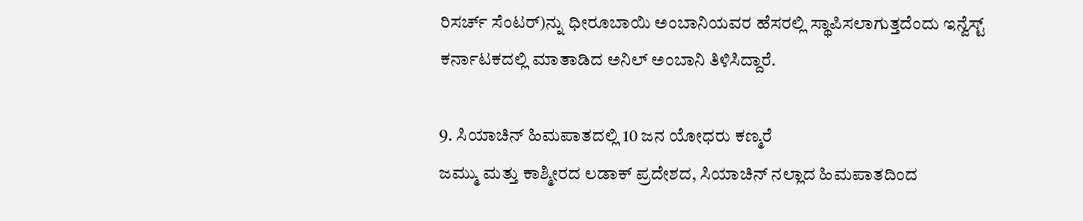ರಿಸರ್ಚ್ ಸೆಂಟರ್)ನ್ನು ಧೀರೂಬಾಯಿ ಅಂಬಾನಿಯವರ ಹೆಸರಲ್ಲಿ ಸ್ಥಾಪಿಸಲಾಗುತ್ತದೆಂದು ಇನ್ವೆಸ್ಟ್ ಕರ್ನಾಟಕದಲ್ಲಿ ಮಾತಾಡಿದ ಅನಿಲ್ ಅಂಬಾನಿ ತಿಳಿಸಿದ್ದಾರೆ.

9. ಸಿಯಾಚಿನ್ ಹಿಮಪಾತದಲ್ಲಿ 10 ಜನ ಯೋಧರು ಕಣ್ಮರೆ
ಜಮ್ಮು ಮತ್ತು ಕಾಶ್ಮೀರದ ಲಡಾಕ್ ಪ್ರದೇಶದ, ಸಿಯಾಚಿನ್ ನಲ್ಲಾದ ಹಿಮಪಾತದಿಂದ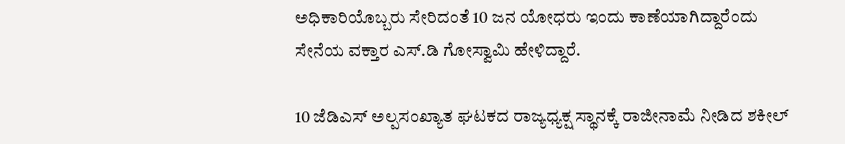ಅಧಿಕಾರಿಯೊಬ್ಬರು ಸೇರಿದಂತೆ 10 ಜನ ಯೋಧರು ಇಂದು ಕಾಣೆಯಾಗಿದ್ದಾರೆಂದು ಸೇನೆಯ ವಕ್ತಾರ ಎಸ್.ಡಿ ಗೋಸ್ವಾಮಿ ಹೇಳಿದ್ದಾರೆ.

10 ಜೆಡಿಎಸ್ ಅಲ್ಪಸಂಖ್ಯಾತ ಘಟಕದ ರಾಜ್ಯಧ್ಯಕ್ಷ ಸ್ಥಾನಕ್ಕೆ ರಾಜೀನಾಮೆ ನೀಡಿದ ಶಕೀಲ್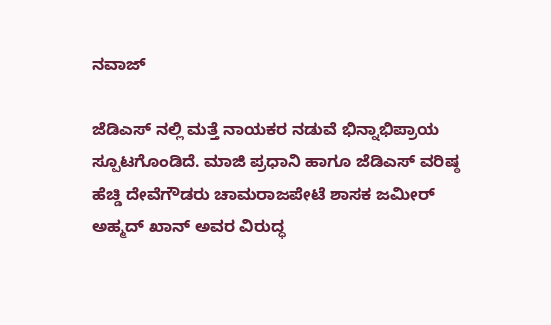ನವಾಜ್

ಜೆಡಿಎಸ್ ನಲ್ಲಿ ಮತ್ತೆ ನಾಯಕರ ನಡುವೆ ಭಿನ್ನಾಭಿಪ್ರಾಯ ಸ್ಪೂಟಗೊಂಡಿದೆ. ಮಾಜಿ ಪ್ರಧಾನಿ ಹಾಗೂ ಜೆಡಿಎಸ್ ವರಿಷ್ಠ ಹೆಚ್ಡಿ ದೇವೆಗೌಡರು ಚಾಮರಾಜಪೇಟೆ ಶಾಸಕ ಜಮೀರ್ ಅಹ್ಮದ್ ಖಾನ್ ಅವರ ವಿರುದ್ಧ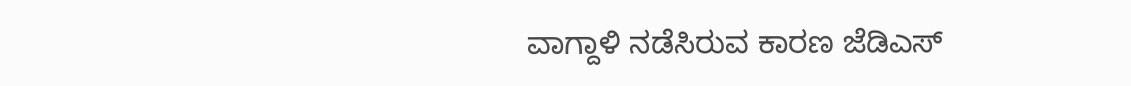ವಾಗ್ದಾಳಿ ನಡೆಸಿರುವ ಕಾರಣ ಜೆಡಿಎಸ್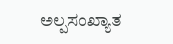ಅಲ್ಪಸಂಖ್ಯಾತ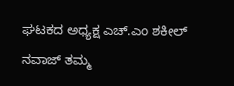ಘಟಕದ ಅಧ್ಯಕ್ಷ ಎಚ್.ಎಂ ಶಕೀಲ್ ನವಾಜ್ ತಮ್ಮ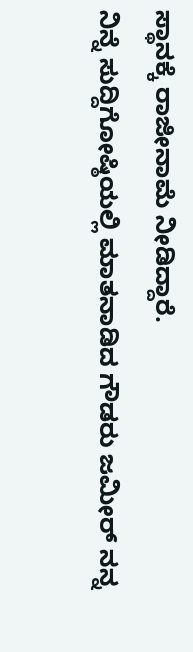ಸ್ಥಾನಕ್ಕೆ ರಾಜೀನಾಮೆ ನೀಡಿದ್ದಾರೆ.
ನಿನ್ನೆ ಸುದ್ದಿಗೋಷ್ಠಿಯಲ್ಲಿ ಮಾತನಾಡಿದ ಗೌಡರು ಜಮೀರ್ ನನ್ನ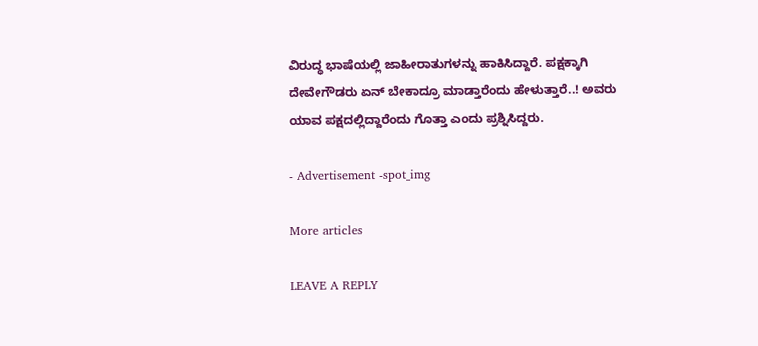ವಿರುದ್ಧ ಭಾಷೆಯಲ್ಲಿ ಜಾಹೀರಾತುಗಳನ್ನು ಹಾಕಿಸಿದ್ದಾರೆ. ಪಕ್ಷಕ್ಕಾಗಿ ದೇವೇಗೌಡರು ಏನ್ ಬೇಕಾದ್ರೂ ಮಾಡ್ತಾರೆಂದು ಹೇಳುತ್ತಾರೆ..! ಅವರು ಯಾವ ಪಕ್ಷದಲ್ಲಿದ್ದಾರೆಂದು ಗೊತ್ತಾ ಎಂದು ಪ್ರಶ್ನಿಸಿದ್ದರು.

- Advertisement -spot_img

More articles

LEAVE A REPLY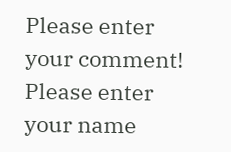Please enter your comment!
Please enter your name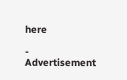here

- Advertisement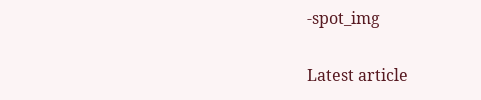-spot_img

Latest article